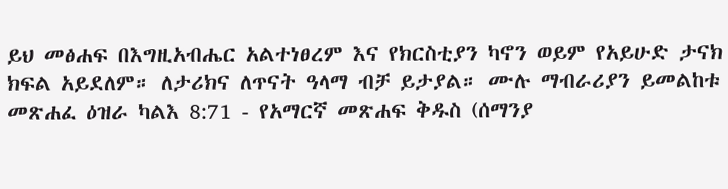ይህ መፅሐፍ በእግዚአብሔር አልተነፀረም እና የክርስቲያን ካኖን ወይም የአይሁድ ታናክ ክፍል አይደለም። ለታሪክና ለጥናት ዓላማ ብቻ ይታያል። ሙሉ ማብራሪያን ይመልከቱ መጽሐፈ ዕዝራ ካልእ 8:71 - የአማርኛ መጽሐፍ ቅዱስ (ሰማንያ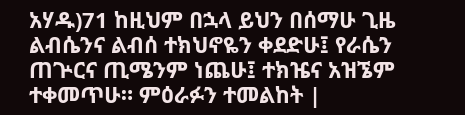አሃዱ)71 ከዚህም በኋላ ይህን በሰማሁ ጊዜ ልብሴንና ልብሰ ተክህኖዬን ቀደድሁ፤ የራሴን ጠጕርና ጢሜንም ነጨሁ፤ ተክዤና አዝኜም ተቀመጥሁ። ምዕራፉን ተመልከት |